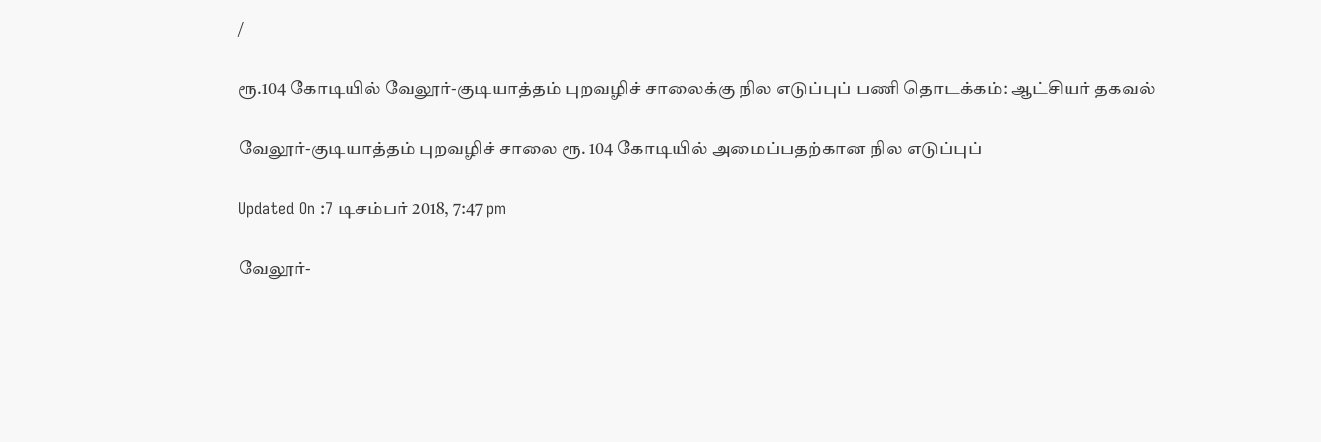/

ரூ.104 கோடியில் வேலூர்-குடியாத்தம் புறவழிச் சாலைக்கு நில எடுப்புப் பணி தொடக்கம்: ஆட்சியர் தகவல்

வேலூர்-குடியாத்தம் புறவழிச் சாலை ரூ. 104 கோடியில் அமைப்பதற்கான நில எடுப்புப்

Updated On :7 டிசம்பர் 2018, 7:47 pm

வேலூர்-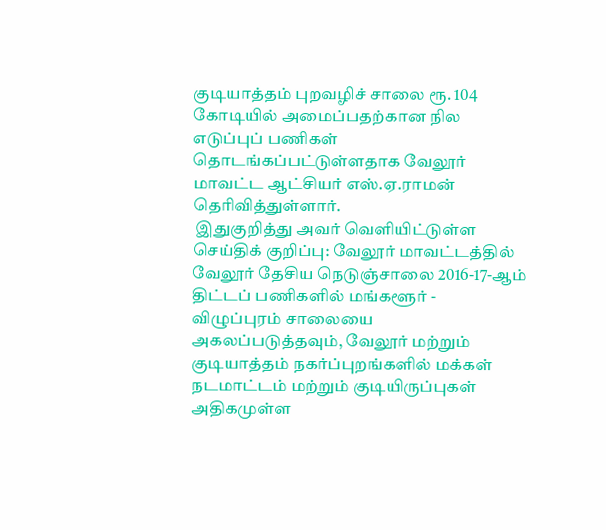குடியாத்தம் புறவழிச் சாலை ரூ. 104 கோடியில் அமைப்பதற்கான நில எடுப்புப் பணிகள் தொடங்கப்பட்டுள்ளதாக வேலூர் மாவட்ட ஆட்சியர் எஸ்.ஏ.ராமன் தெரிவித்துள்ளார்.
 இதுகுறித்து அவர் வெளியிட்டுள்ள செய்திக் குறிப்பு: வேலூர் மாவட்டத்தில் வேலூர் தேசிய நெடுஞ்சாலை 2016-17-ஆம் திட்டப் பணிகளில் மங்களூர் - விழுப்புரம் சாலையை அகலப்படுத்தவும், வேலூர் மற்றும் குடியாத்தம் நகர்ப்புறங்களில் மக்கள் நடமாட்டம் மற்றும் குடியிருப்புகள் அதிகமுள்ள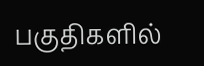பகுதிகளில்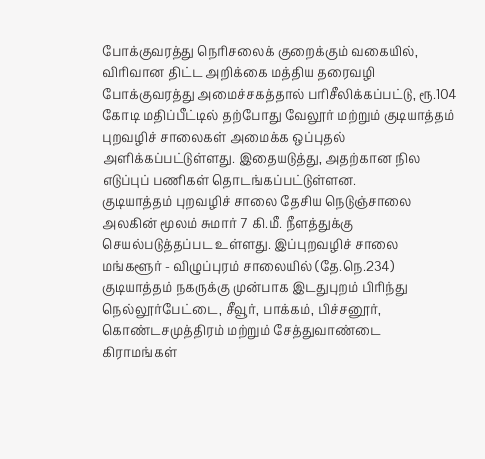போக்குவரத்து நெரிசலைக் குறைக்கும் வகையில், விரிவான திட்ட அறிக்கை மத்திய தரைவழி போக்குவரத்து அமைச்சகத்தால் பரிசீலிக்கப்பட்டு, ரூ.104 கோடி மதிப்பீட்டில் தற்போது வேலூர் மற்றும் குடியாத்தம் புறவழிச் சாலைகள் அமைக்க ஒப்புதல் அளிக்கப்பட்டுள்ளது. இதையடுத்து, அதற்கான நில எடுப்புப் பணிகள் தொடங்கப்பட்டுள்ளன.
குடியாத்தம் புறவழிச் சாலை தேசிய நெடுஞ்சாலை அலகின் மூலம் சுமார் 7 கி.மீ. நீளத்துக்கு செயல்படுத்தப்பட உள்ளது. இப்புறவழிச் சாலை மங்களூர் - விழுப்புரம் சாலையில் (தே.நெ.234) குடியாத்தம் நகருக்கு முன்பாக இடதுபுறம் பிரிந்து நெல்லூர்பேட்டை, சீவூர், பாக்கம், பிச்சனூர், கொண்டசமுத்திரம் மற்றும் சேத்துவாண்டை கிராமங்கள்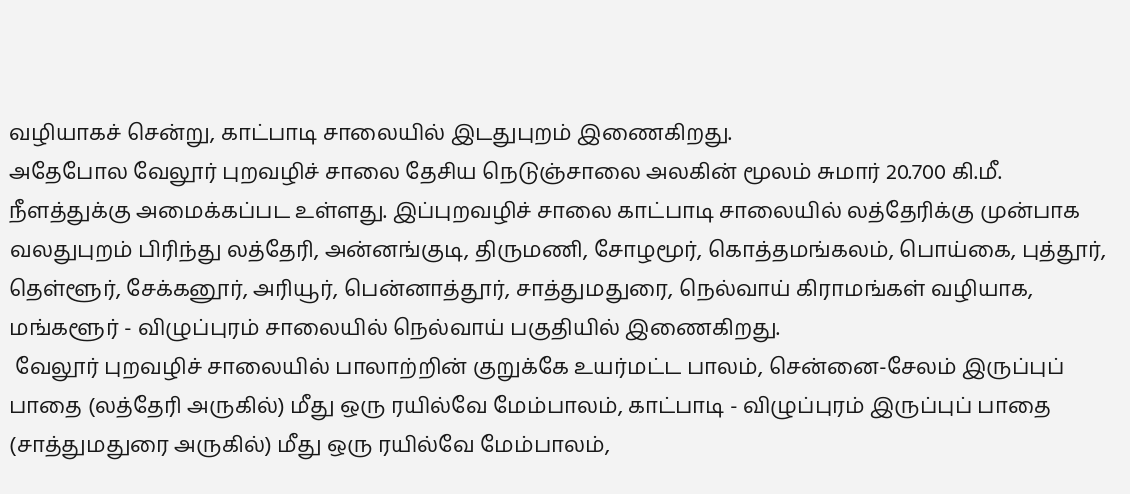வழியாகச் சென்று, காட்பாடி சாலையில் இடதுபுறம் இணைகிறது.
அதேபோல வேலூர் புறவழிச் சாலை தேசிய நெடுஞ்சாலை அலகின் மூலம் சுமார் 20.700 கி.மீ. நீளத்துக்கு அமைக்கப்பட உள்ளது. இப்புறவழிச் சாலை காட்பாடி சாலையில் லத்தேரிக்கு முன்பாக வலதுபுறம் பிரிந்து லத்தேரி, அன்னங்குடி, திருமணி, சோழமூர், கொத்தமங்கலம், பொய்கை, புத்தூர், தெள்ளூர், சேக்கனூர், அரியூர், பென்னாத்தூர், சாத்துமதுரை, நெல்வாய் கிராமங்கள் வழியாக, மங்களூர் - விழுப்புரம் சாலையில் நெல்வாய் பகுதியில் இணைகிறது.
 வேலூர் புறவழிச் சாலையில் பாலாற்றின் குறுக்கே உயர்மட்ட பாலம், சென்னை-சேலம் இருப்புப் பாதை (லத்தேரி அருகில்) மீது ஒரு ரயில்வே மேம்பாலம், காட்பாடி - விழுப்புரம் இருப்புப் பாதை (சாத்துமதுரை அருகில்) மீது ஒரு ரயில்வே மேம்பாலம்,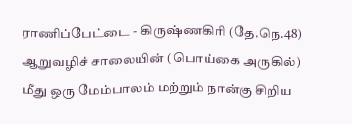ராணிப்பேட்டை - கிருஷ்ணகிரி (தே.நெ.48) ஆறுவழிச் சாலையின் (பொய்கை அருகில்) மீது ஒரு மேம்பாலம் மற்றும் நான்கு சிறிய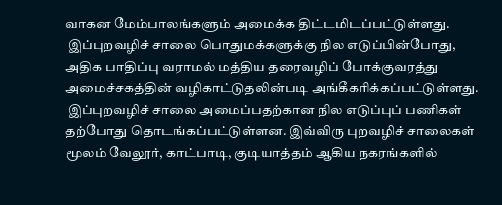வாகன மேம்பாலங்களும் அமைக்க திட்டமிடப்பட்டுள்ளது.
 இப்புறவழிச் சாலை பொதுமக்களுக்கு நில எடுப்பின்போது, அதிக பாதிப்பு வராமல் மத்திய தரைவழிப் போக்குவரத்து அமைச்சகத்தின் வழிகாட்டுதலின்படி அங்கீகரிக்கப்பட்டுள்ளது.
 இப்புறவழிச் சாலை அமைப்பதற்கான நில எடுப்புப் பணிகள் தற்போது தொடங்கப்பட்டுள்ளன. இவ்விரு புறவழிச் சாலைகள் மூலம் வேலூர், காட்பாடி, குடியாத்தம் ஆகிய நகரங்களில்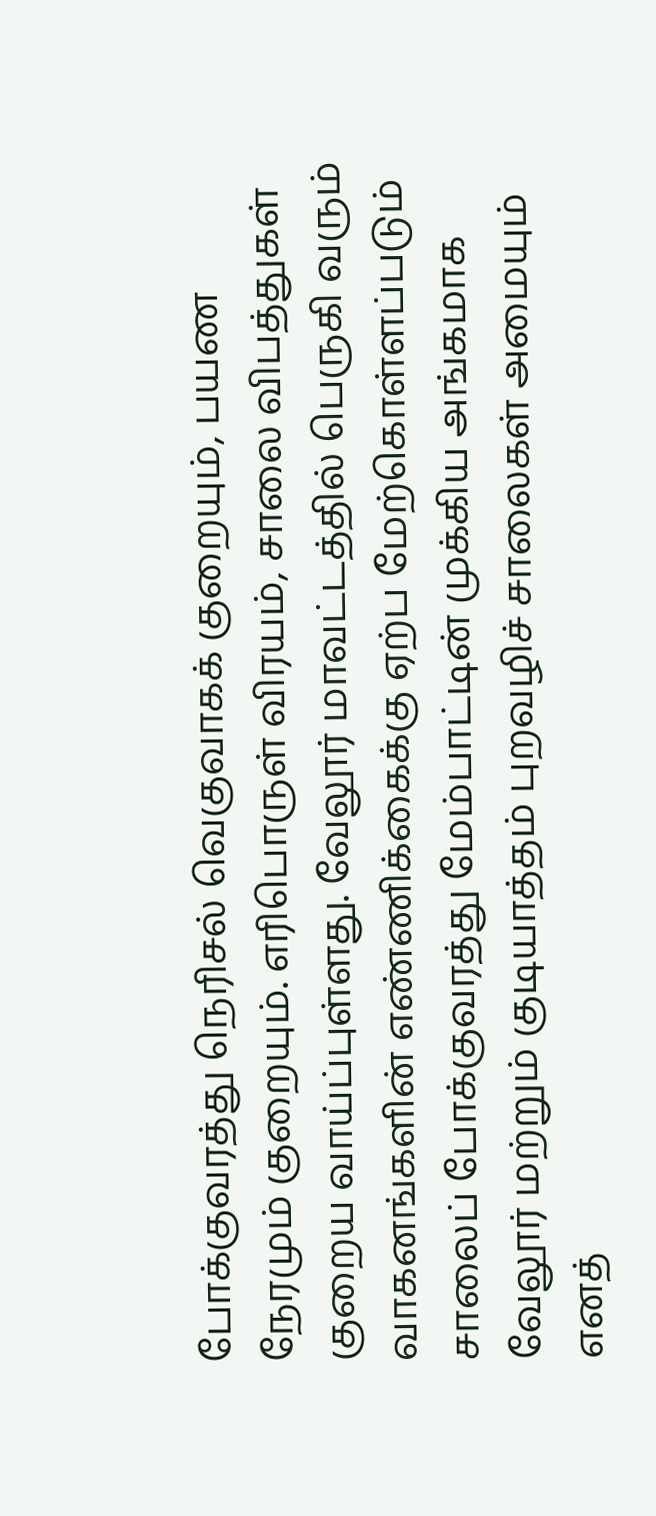போக்குவரத்து நெரிசல் வெகுவாகக் குறையும், பயண நேரமும் குறையும். எரிபொருள் விரயம், சாலை விபத்துகள் குறைய வாய்ப்புள்ளது. வேலூர் மாவட்டத்தில் பெருகி வரும் வாகனங்களின் எண்ணிக்கைக்கு ஏற்ப மேற்கொள்ளப்படும் சாலைப் போக்குவரத்து மேம்பாட்டின் முக்கிய அங்கமாக வேலூர் மற்றும் குடியாத்தம் புறவழிச் சாலைகள் அமையும் எனத்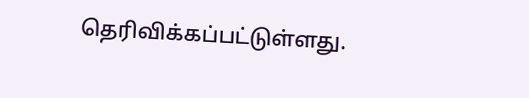தெரிவிக்கப்பட்டுள்ளது.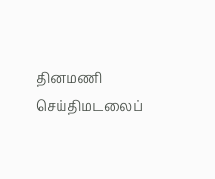தினமணி செய்திமடலைப்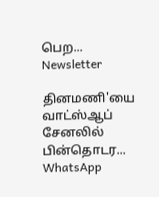பெற... Newsletter

தினமணி'யை வாட்ஸ்ஆப் சேனலில் பின்தொடர... WhatsApp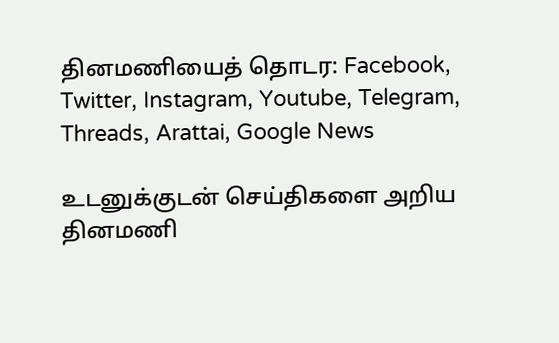தினமணியைத் தொடர: Facebook, Twitter, Instagram, Youtube, Telegram, Threads, Arattai, Google News

உடனுக்குடன் செய்திகளை அறிய தினமணி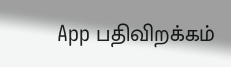App பதிவிறக்கம்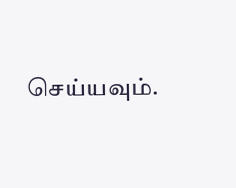செய்யவும்.